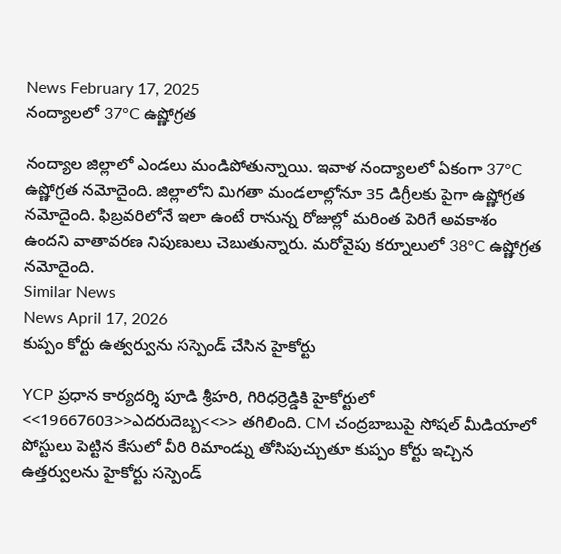News February 17, 2025
నంద్యాలలో 37°C ఉష్ణోగ్రత

నంద్యాల జిల్లాలో ఎండలు మండిపోతున్నాయి. ఇవాళ నంద్యాలలో ఏకంగా 37°C ఉష్ణోగ్రత నమోదైంది. జిల్లాలోని మిగతా మండలాల్లోనూ 35 డిగ్రీలకు పైగా ఉష్ణోగ్రత నమోదైంది. ఫిబ్రవరిలోనే ఇలా ఉంటే రానున్న రోజుల్లో మరింత పెరిగే అవకాశం ఉందని వాతావరణ నిపుణులు చెబుతున్నారు. మరోవైపు కర్నూలులో 38°C ఉష్ణోగ్రత నమోదైంది.
Similar News
News April 17, 2026
కుప్పం కోర్టు ఉత్వర్వును సస్పెండ్ చేసిన హైకోర్టు

YCP ప్రధాన కార్యదర్శి పూడి శ్రీహరి, గిరిధర్రెడ్డికి హైకోర్టులో <<19667603>>ఎదరుదెబ్బ<<>> తగిలింది. CM చంద్రబాబుపై సోషల్ మీడియాలో పోస్టులు పెట్టిన కేసులో వీరి రిమాండ్ను తోసిపుచ్చుతూ కుప్పం కోర్టు ఇచ్చిన ఉత్తర్వులను హైకోర్టు సస్పెండ్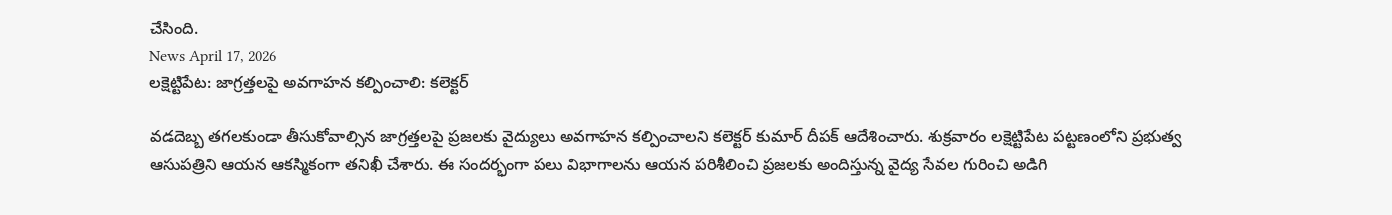చేసింది.
News April 17, 2026
లక్షెట్టిపేట: జాగ్రత్తలపై అవగాహన కల్పించాలి: కలెక్టర్

వడదెబ్బ తగలకుండా తీసుకోవాల్సిన జాగ్రత్తలపై ప్రజలకు వైద్యులు అవగాహన కల్పించాలని కలెక్టర్ కుమార్ దీపక్ ఆదేశించారు. శుక్రవారం లక్షెట్టిపేట పట్టణంలోని ప్రభుత్వ ఆసుపత్రిని ఆయన ఆకస్మికంగా తనిఖీ చేశారు. ఈ సందర్భంగా పలు విభాగాలను ఆయన పరిశీలించి ప్రజలకు అందిస్తున్న వైద్య సేవల గురించి అడిగి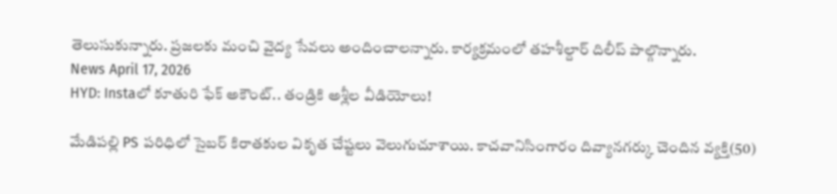తెలుసుకున్నారు. ప్రజలకు మంచి వైద్య సేవలు అందించాలన్నారు. కార్యక్రమంలో తహశీల్దార్ దిలీప్ పాల్గొన్నారు.
News April 17, 2026
HYD: Instaలో కూతురి ఫేక్ అకౌంట్.. తండ్రికి అశ్లీల వీడియోలు!

మేడిపల్లి PS పరిధిలో సైబర్ కిరాతకుల వికృత చేష్టలు వెలుగుచూశాయి. కాచవానిసింగారం దివ్యానగర్కు చెందిన వ్యక్తి(50)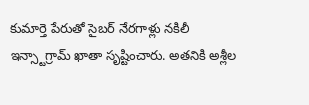కుమార్తె పేరుతో సైబర్ నేరగాళ్లు నకిలీ ఇన్స్టాగ్రామ్ ఖాతా సృష్టించారు. అతనికి అశ్లీల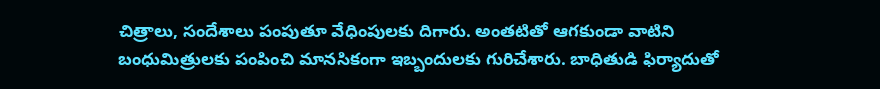చిత్రాలు, సందేశాలు పంపుతూ వేధింపులకు దిగారు. అంతటితో ఆగకుండా వాటిని బంధుమిత్రులకు పంపించి మానసికంగా ఇబ్బందులకు గురిచేశారు. బాధితుడి ఫిర్యాదుతో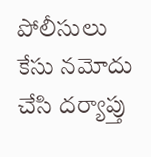పోలీసులు కేసు నమోదు చేసి దర్యాప్తు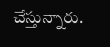చేస్తున్నారు.